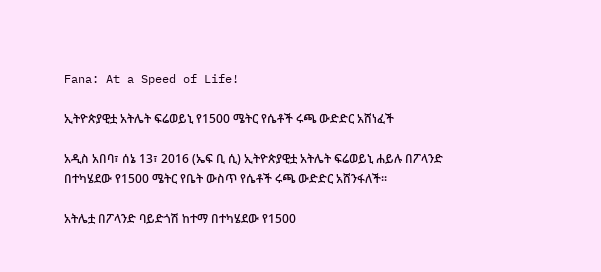Fana: At a Speed of Life!

ኢትዮጵያዊቷ አትሌት ፍሬወይኒ የ1500 ሜትር የሴቶች ሩጫ ውድድር አሸነፈች

አዲስ አበባ፣ ሰኔ 13፣ 2016 (ኤፍ ቢ ሲ) ኢትዮጵያዊቷ አትሌት ፍሬወይኒ ሐይሉ በፖላንድ በተካሄደው የ1500 ሜትር የቤት ውስጥ የሴቶች ሩጫ ውድድር አሸንፋለች፡፡

አትሌቷ በፖላንድ ባይድጎሽ ከተማ በተካሄደው የ1500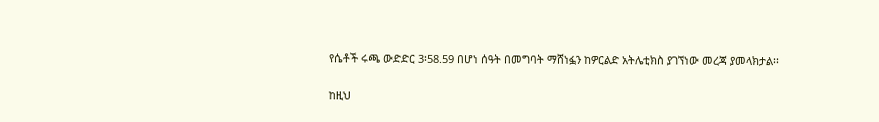የሴቶች ሩጫ ውድድር 3፡58.59 በሆነ ሰዓት በመግባት ማሸነፏን ከዎርልድ አትሌቲክስ ያገኘነው መረጃ ያመላክታል፡፡

ከዚህ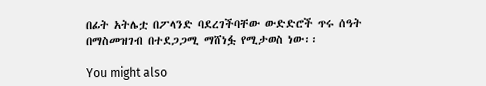በፊት አትሌቷ በፖላንድ ባደረገችባቸው ውድድሮች ጥሩ ሰዓት በማስመዝገብ በተደጋጋሚ ማሸነፏ የሚታወስ ነው፡፡

You might also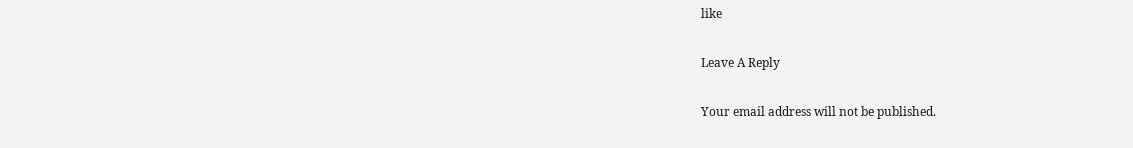like

Leave A Reply

Your email address will not be published.